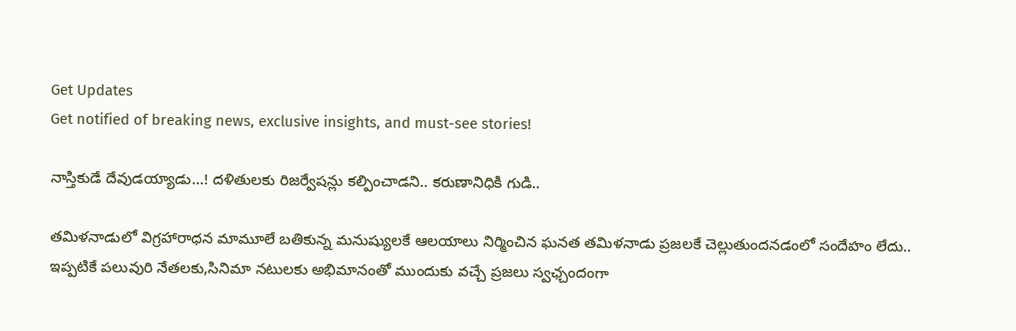Get Updates
Get notified of breaking news, exclusive insights, and must-see stories!

నాస్తికుడే దేవుడయ్యాడు...! దళితులకు రిజర్వేషన్లు కల్పించాడని.. కరుణానిధికి గుడి..

తమిళనాడులో విగ్రహారాధన మామూలే బతికున్న మనుష్యులకే ఆలయాలు నిర్మించిన ఘనత తమిళనాడు ప్రజలకే చెల్లుతుందనడంలో సందేహం లేదు.. ఇప్పటికే పలువురి నేతలకు,సినిమా నటులకు అభిమానంతో ముందుకు వచ్చే ప్రజలు స్వఛ్చందంగా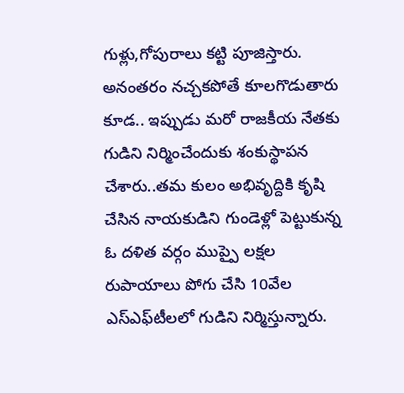గుళ్లు,గోపురాలు కట్టి పూజిస్తారు. అనంతరం నచ్చకపోతే కూలగొడుతారు కూడ.. ఇప్పుడు మరో రాజకీయ నేతకు గుడిని నిర్మించేందుకు శంకుస్థాపన చేశారు..తమ కులం అభివృద్దికి కృషి చేసిన నాయకుడిని గుండెళ్లో పెట్టుకున్న ఓ దళిత వర్గం ముప్పై లక్షల రుపాయాలు పోగు చేసి 10వేల ఎస్‌ఎఫ్‌టీలలో గుడిని నిర్మిస్తున్నారు.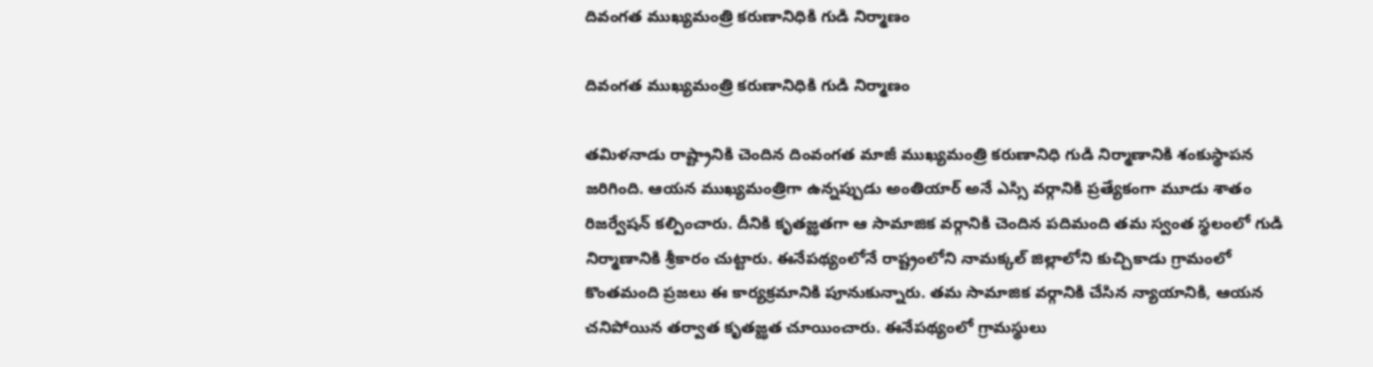దివంగత ముఖ్యమంత్రి కరుణానిధికి గుడి నిర్మాణం

దివంగత ముఖ్యమంత్రి కరుణానిధికి గుడి నిర్మాణం

తమిళనాడు రాష్ట్రానికి చెందిన దింవంగత మాజీ ముఖ్యమంత్రి కరుణానిధి గుడి నిర్మాణానికి శంకుస్థాపన జరిగింది. ఆయన ముఖ్యమంత్రిగా ఉన్నప్పుడు అంతియార్ అనే ఎస్సి వర్గానికి ప్రత్యేకంగా మూడు శాతం రిజర్వేషన్ కల్పించారు. దీనికి కృతజ్ఝతగా ఆ సామాజిక వర్గానికి చెందిన పదిమంది తమ స్వంత స్థలంలో గుడి నిర్మాణానికి శ్రీకారం చుట్టారు. ఈనేపథ్యంలోనే రాష్ట్రంలోని నామక్కల్ జిల్లాలోని కుచ్చికాడు గ్రామంలో కొంతమంది ప్రజలు ఈ కార్యక్రమానికి పూనుకున్నారు. తమ సామాజిక వర్గానికి చేసిన న్యాయానికి, ఆయన చనిపోయిన తర్వాత కృతజ్ఝత చూయించారు. ఈనేపథ్యంలో గ్రామస్థులు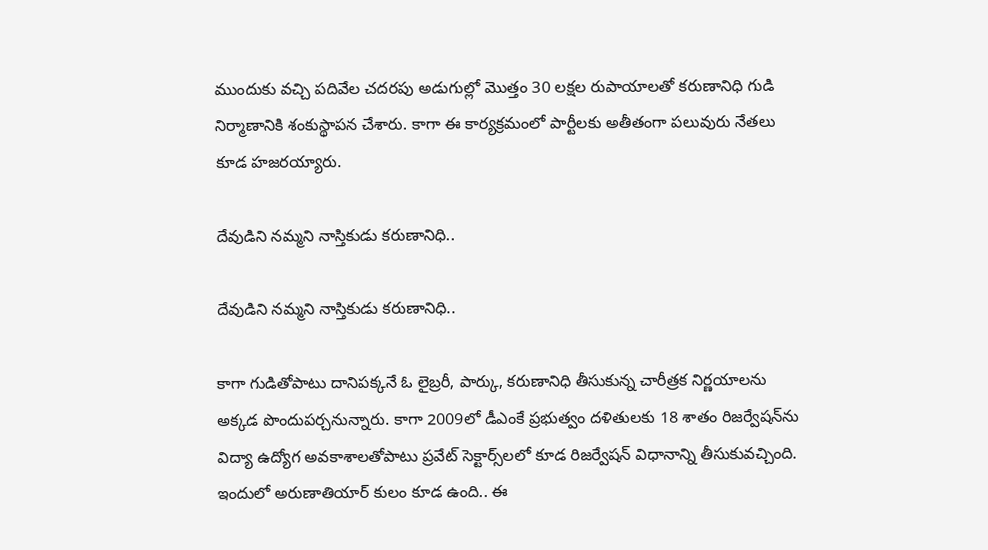ముందుకు వచ్చి పదివేల చదరపు అడుగుల్లో మొత్తం 30 లక్షల రుపాయాలతో కరుణానిధి గుడి నిర్మాణానికి శంకుస్థాపన చేశారు. కాగా ఈ కార్యక్రమంలో పార్టీలకు అతీతంగా పలువురు నేతలు కూడ హజరయ్యారు.

దేవుడిని నమ్మని నాస్తికుడు కరుణానిధి..

దేవుడిని నమ్మని నాస్తికుడు కరుణానిధి..

కాగా గుడితోపాటు దానిపక్కనే ఓ లైబ్రరీ, పార్కు, కరుణానిధి తీసుకున్న చారీత్రక నిర్ణయాలను అక్కడ పొందుపర్చనున్నారు. కాగా 2009లో డీఎంకే ప్రభుత్వం దళితులకు 18 శాతం రిజర్వేషన్‌ను విద్యా ఉద్యోగ అవకాశాలతోపాటు ప్రవేట్ సెక్టార్స్‌లలో కూడ రిజర్వేషన్ విధానాన్ని తీసుకువచ్చింది. ఇందులో అరుణాతియార్ కులం కూడ ఉంది.. ఈ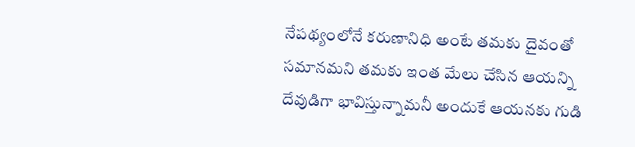నేపథ్యంలోనే కరుణానిధి అంటే తమకు దైవంతో సమానమని తమకు ఇంత మేలు చేసిన ఆయన్ని దేవుడిగా భావిస్తున్నామనీ అందుకే ఆయనకు గుడి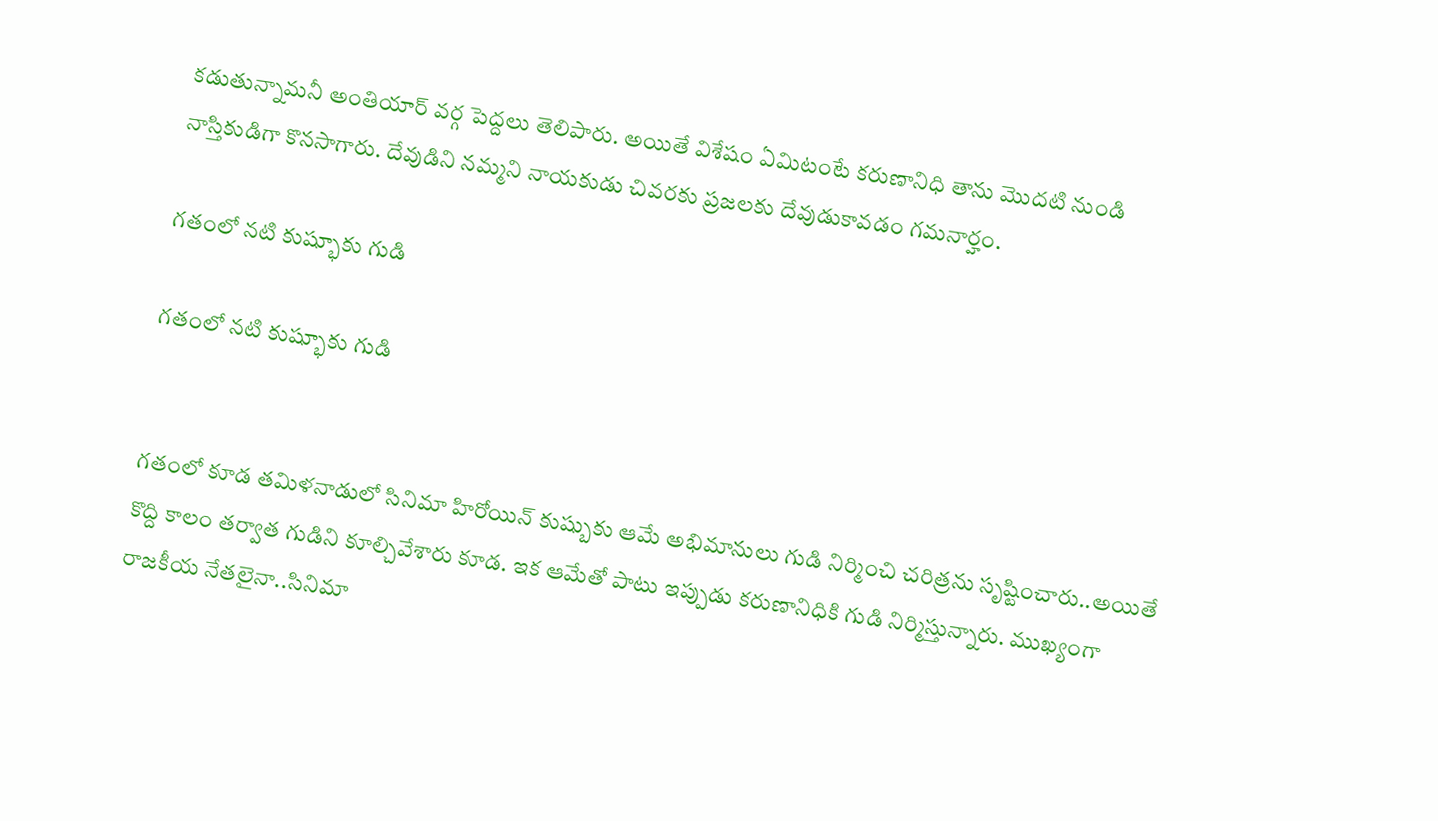కడుతున్నామనీ అంతియార్ వర్గ పెద్దలు తెలిపారు. అయితే విశేషం ఏమిటంటే కరుణానిధి తాను మొదటి నుండి నాస్తికుడిగా కొనసాగారు. దేవుడిని నమ్మని నాయకుడు చివరకు ప్రజలకు దేవుడుకావడం గమనార్హం.

గతంలో నటి కుష్భూకు గుడి

గతంలో నటి కుష్భూకు గుడి


గతంలో కూడ తమిళనాడులో సినిమా హిరోయిన్ కుష్బుకు ఆమే అభిమానులు గుడి నిర్మించి చరిత్రను సృష్టించారు..అయితే కొద్ది కాలం తర్వాత గుడిని కూల్చివేశారు కూడ. ఇక ఆమేతో పాటు ఇప్పుడు కరుణానిధికి గుడి నిర్మిస్తున్నారు. ముఖ్యంగా రాజకీయ నేతలైనా..సినిమా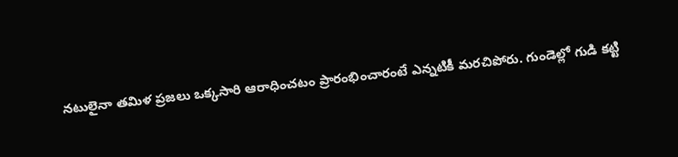నటులైనా తమిళ ప్రజలు ఒక్కసారి ఆరాధించటం ప్రారంభించారంటే ఎన్నటికీ మరచిపోరు. గుండెల్లో గుడి కట్టి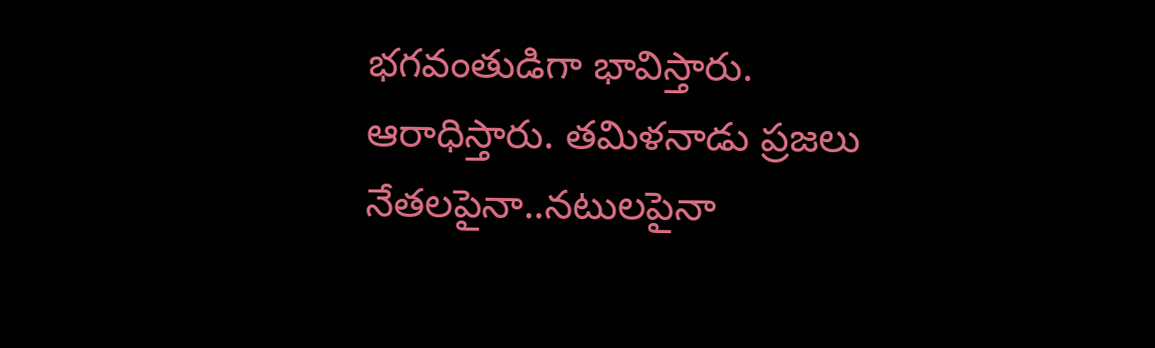భగవంతుడిగా భావిస్తారు. ఆరాధిస్తారు. తమిళనాడు ప్రజలు నేతలపైనా..నటులపైనా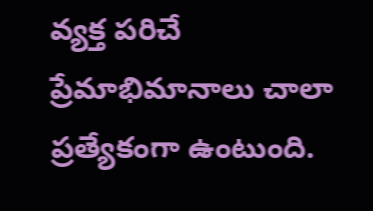వ్యక్త పరిచే ప్రేమాభిమానాలు చాలా ప్రత్యేకంగా ఉంటుంది.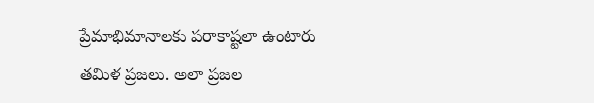ప్రేమాభిమానాలకు పరాకాష్టలా ఉంటారు తమిళ ప్రజలు. అలా ప్రజల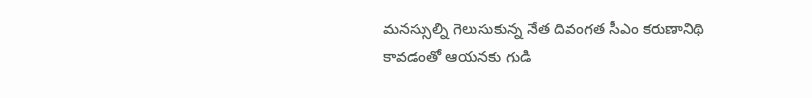మనస్సుల్ని గెలుసుకున్న నేత దివంగత సీఎం కరుణానిథి కావడంతో ఆయనకు గుడి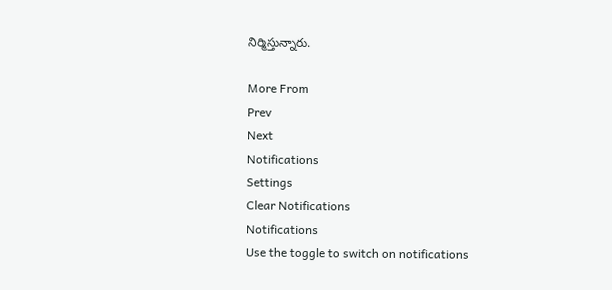నిర్మిస్తున్నారు.

More From
Prev
Next
Notifications
Settings
Clear Notifications
Notifications
Use the toggle to switch on notifications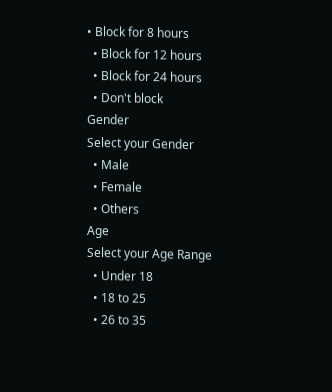• Block for 8 hours
  • Block for 12 hours
  • Block for 24 hours
  • Don't block
Gender
Select your Gender
  • Male
  • Female
  • Others
Age
Select your Age Range
  • Under 18
  • 18 to 25
  • 26 to 35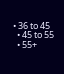• 36 to 45
  • 45 to 55
  • 55+